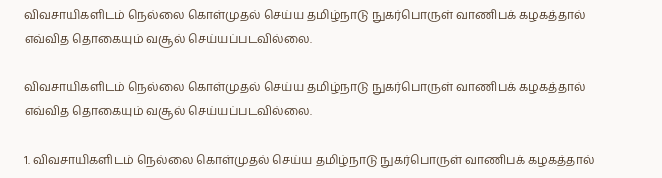விவசாயிகளிடம் நெல்லை கொள்முதல் செய்ய தமிழ்நாடு நுகர்பொருள் வாணிபக் கழகத்தால் எவ்வித தொகையும் வசூல் செய்யப்படவில்லை.

விவசாயிகளிடம் நெல்லை கொள்முதல் செய்ய தமிழ்நாடு நுகர்பொருள் வாணிபக் கழகத்தால் எவ்வித தொகையும் வசூல் செய்யப்படவில்லை.

1. விவசாயிகளிடம் நெல்லை கொள்முதல் செய்ய தமிழ்நாடு நுகர்பொருள் வாணிபக் கழகத்தால்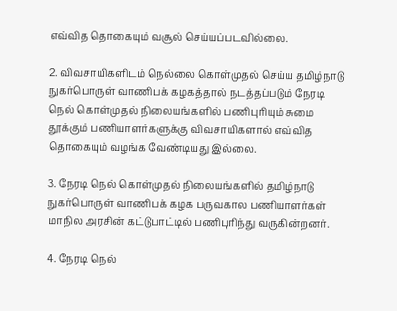எவ்வித தொகையும் வசூல் செய்யப்படவில்லை.

2. விவசாயிகளிடம் நெல்லை கொள்முதல் செய்ய தமிழ்நாடு நுகர்பொருள் வாணிபக் கழகத்தால் நடத்தப்படும் நேரடி நெல் கொள்முதல் நிலையங்களில் பணிபுரியும் சுமை தூக்கும் பணியாளர்களுக்கு விவசாயிகளால் எவ்வித தொகையும் வழங்க வேண்டியது இல்லை.

3. நேரடி நெல் கொள்முதல் நிலையங்களில் தமிழ்நாடு நுகர்பொருள் வாணிபக் கழக பருவகால பணியாளர்கள் மாநில அரசின் கட்டுபாட்டில் பணிபுரிந்து வருகின்றனர்.

4. நேரடி நெல்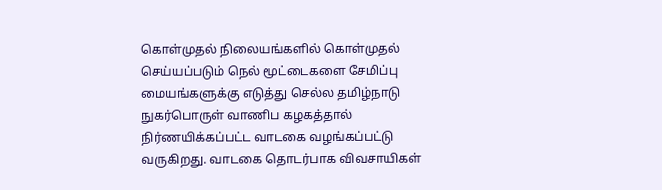கொள்முதல் நிலையங்களில் கொள்முதல் செய்யப்படும் நெல் மூட்டைகளை சேமிப்பு மையங்களுக்கு எடுத்து செல்ல தமிழ்நாடு நுகர்பொருள் வாணிப கழகத்தால் நிர்ணயிக்கப்பட்ட வாடகை வழங்கப்பட்டு வருகிறது. வாடகை தொடர்பாக விவசாயிகள்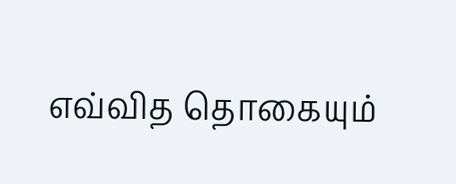எவ்வித தொகையும்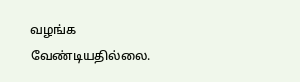வழங்க வேண்டியதில்லை.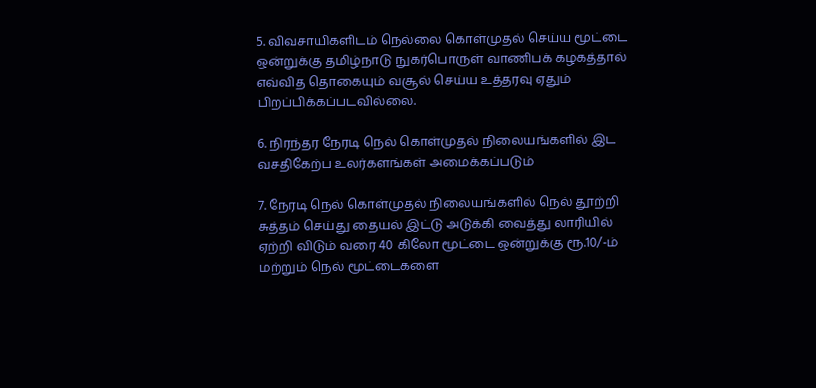5. விவசாயிகளிடம் நெல்லை கொள்முதல் செய்ய மூட்டை ஒன்றுக்கு தமிழ்நாடு நுகர்பொருள் வாணிபக் கழகத்தால் எவ்வித தொகையும் வசூல் செய்ய உத்தரவு ஏதும் பிறப்பிக்கப்படவில்லை.

6. நிரந்தர நேரடி நெல் கொள்முதல் நிலையங்களில் இட வசதிகேற்ப உலர்களங்கள் அமைக்கப்படும்

7. நேரடி நெல் கொள்முதல் நிலையங்களில் நெல் தூற்றி சுத்தம் செய்து தையல் இட்டு அடுக்கி வைத்து லாரியில் ஏற்றி விடும் வரை 40 கிலோ மூட்டை ஒன்றுக்கு ரூ.10/-ம் மற்றும் நெல் மூட்டைகளை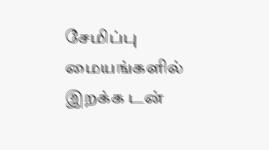சேமிப்பு மையங்களில் இறக்க டன்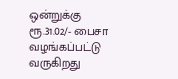ஒன்றுக்கு ரூ.31.02/- பைசா வழங்கப்பட்டு வருகிறது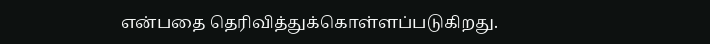என்பதை தெரிவித்துக்கொள்ளப்படுகிறது.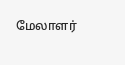மேலாளர்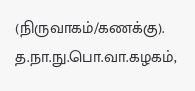(நிருவாகம்/கணக்கு). த.நா.நு.பொ.வா.கழகம்,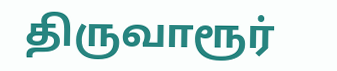திருவாரூர்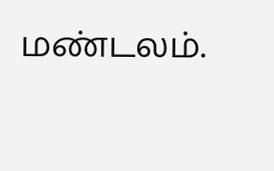மண்டலம்.